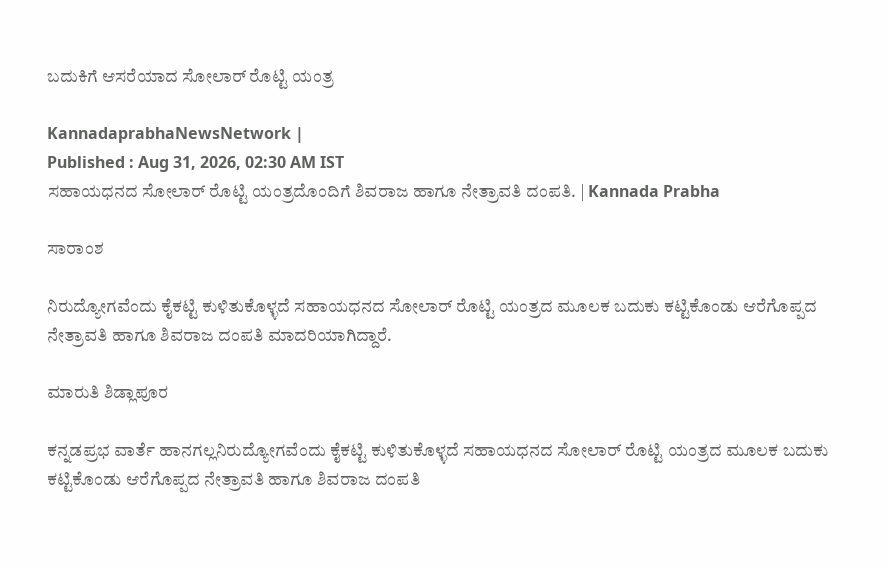ಬದುಕಿಗೆ ಆಸರೆಯಾದ ಸೋಲಾರ್ ರೊಟ್ಟಿ ಯಂತ್ರ

KannadaprabhaNewsNetwork |
Published : Aug 31, 2026, 02:30 AM IST
ಸಹಾಯಧನದ ಸೋಲಾರ್ ರೊಟ್ಟಿ ಯಂತ್ರದೊಂದಿಗೆ ಶಿವರಾಜ ಹಾಗೂ ನೇತ್ರಾವತಿ ದಂಪತಿ. | Kannada Prabha

ಸಾರಾಂಶ

ನಿರುದ್ಯೋಗವೆಂದು ಕೈಕಟ್ಟಿ ಕುಳಿತುಕೊಳ್ಳದೆ ಸಹಾಯಧನದ ಸೋಲಾರ್ ರೊಟ್ಟಿ ಯಂತ್ರದ ಮೂಲಕ ಬದುಕು ಕಟ್ಟಿಕೊಂಡು ಆರೆಗೊಪ್ಪದ ನೇತ್ರಾವತಿ ಹಾಗೂ ಶಿವರಾಜ ದಂಪತಿ ಮಾದರಿಯಾಗಿದ್ದಾರೆ.

ಮಾರುತಿ ಶಿಡ್ಲಾಪೂರ

ಕನ್ನಡಪ್ರಭ ವಾರ್ತೆ ಹಾನಗಲ್ಲನಿರುದ್ಯೋಗವೆಂದು ಕೈಕಟ್ಟಿ ಕುಳಿತುಕೊಳ್ಳದೆ ಸಹಾಯಧನದ ಸೋಲಾರ್ ರೊಟ್ಟಿ ಯಂತ್ರದ ಮೂಲಕ ಬದುಕು ಕಟ್ಟಿಕೊಂಡು ಆರೆಗೊಪ್ಪದ ನೇತ್ರಾವತಿ ಹಾಗೂ ಶಿವರಾಜ ದಂಪತಿ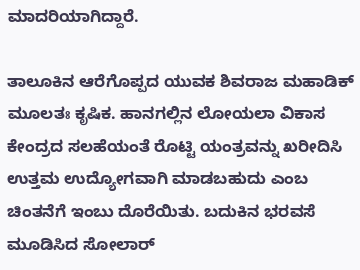ಮಾದರಿಯಾಗಿದ್ದಾರೆ.

ತಾಲೂಕಿನ ಆರೆಗೊಪ್ಪದ ಯುವಕ ಶಿವರಾಜ ಮಹಾಡಿಕ್ ಮೂಲತಃ ಕೃಷಿಕ. ಹಾನಗಲ್ಲಿನ ಲೋಯಲಾ ವಿಕಾಸ ಕೇಂದ್ರದ ಸಲಹೆಯಂತೆ ರೊಟ್ಟಿ ಯಂತ್ರವನ್ನು ಖರೀದಿಸಿ ಉತ್ತಮ ಉದ್ಯೋಗವಾಗಿ ಮಾಡಬಹುದು ಎಂಬ ಚಿಂತನೆಗೆ ಇಂಬು ದೊರೆಯಿತು. ಬದುಕಿನ ಭರವಸೆ ಮೂಡಿಸಿದ ಸೋಲಾರ್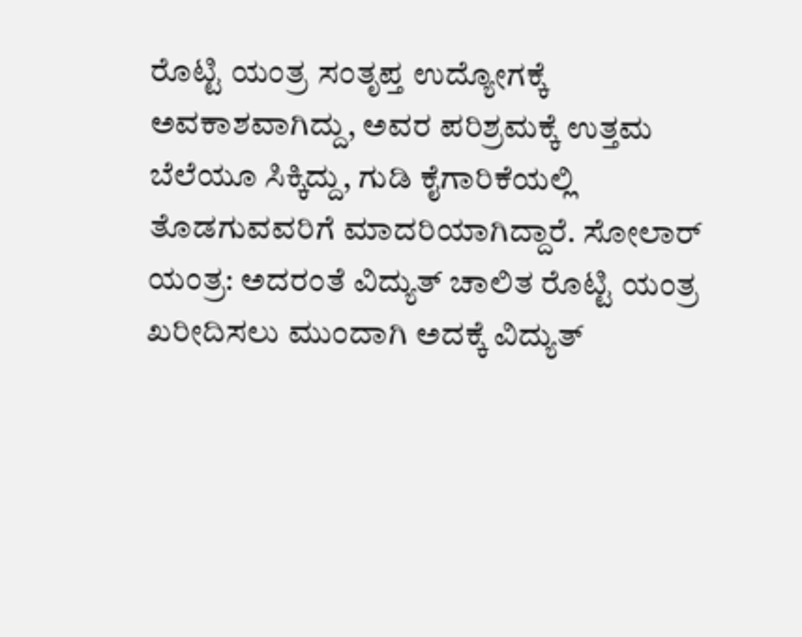ರೊಟ್ಟಿ ಯಂತ್ರ ಸಂತೃಪ್ತ ಉದ್ಯೋಗಕ್ಕೆ ಅವಕಾಶವಾಗಿದ್ದು, ಅವರ ಪರಿಶ್ರಮಕ್ಕೆ ಉತ್ತಮ ಬೆಲೆಯೂ ಸಿಕ್ಕಿದ್ದು, ಗುಡಿ ಕೈಗಾರಿಕೆಯಲ್ಲಿ ತೊಡಗುವವರಿಗೆ ಮಾದರಿಯಾಗಿದ್ದಾರೆ. ಸೋಲಾರ್ ಯಂತ್ರ: ಅದರಂತೆ ವಿದ್ಯುತ್ ಚಾಲಿತ ರೊಟ್ಟಿ ಯಂತ್ರ ಖರೀದಿಸಲು ಮುಂದಾಗಿ ಅದಕ್ಕೆ ವಿದ್ಯುತ್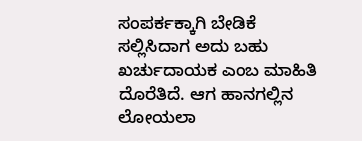ಸಂಪರ್ಕಕ್ಕಾಗಿ ಬೇಡಿಕೆ ಸಲ್ಲಿಸಿದಾಗ ಅದು ಬಹು ಖರ್ಚುದಾಯಕ ಎಂಬ ಮಾಹಿತಿ ದೊರೆತಿದೆ. ಆಗ ಹಾನಗಲ್ಲಿನ ಲೋಯಲಾ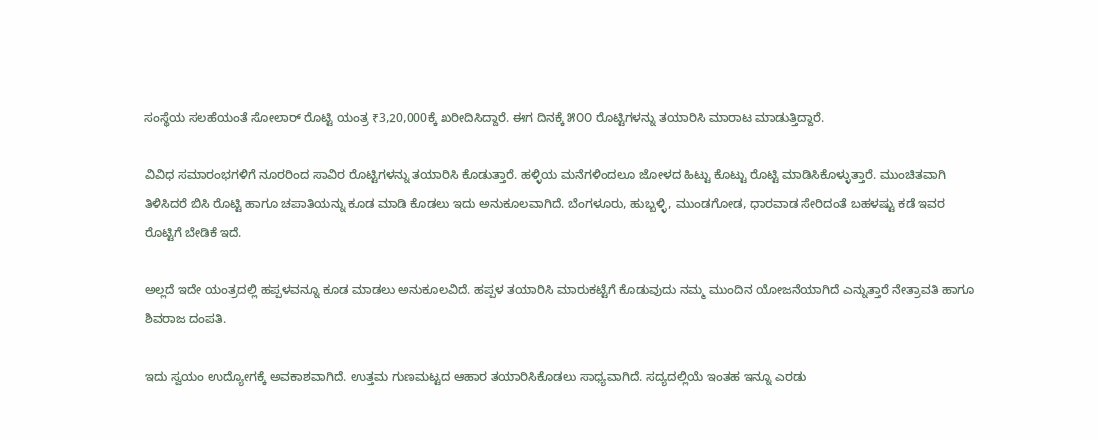ಸಂಸ್ಥೆಯ ಸಲಹೆಯಂತೆ ಸೋಲಾರ್ ರೊಟ್ಟಿ ಯಂತ್ರ ₹3,20,000ಕ್ಕೆ ಖರೀದಿಸಿದ್ದಾರೆ. ಈಗ ದಿನಕ್ಕೆ ೫೦೦ ರೊಟ್ಟಿಗಳನ್ನು ತಯಾರಿಸಿ ಮಾರಾಟ ಮಾಡುತ್ತಿದ್ದಾರೆ.

ವಿವಿಧ ಸಮಾರಂಭಗಳಿಗೆ ನೂರರಿಂದ ಸಾವಿರ ರೊಟ್ಟಿಗಳನ್ನು ತಯಾರಿಸಿ ಕೊಡುತ್ತಾರೆ. ಹಳ್ಳಿಯ ಮನೆಗಳಿಂದಲೂ ಜೋಳದ ಹಿಟ್ಟು ಕೊಟ್ಟು ರೊಟ್ಟಿ ಮಾಡಿಸಿಕೊಳ್ಳುತ್ತಾರೆ. ಮುಂಚಿತವಾಗಿ ತಿಳಿಸಿದರೆ ಬಿಸಿ ರೊಟ್ಟಿ ಹಾಗೂ ಚಪಾತಿಯನ್ನು ಕೂಡ ಮಾಡಿ ಕೊಡಲು ಇದು ಅನುಕೂಲವಾಗಿದೆ. ಬೆಂಗಳೂರು, ಹುಬ್ಬಳ್ಳಿ, ಮುಂಡಗೋಡ, ಧಾರವಾಡ ಸೇರಿದಂತೆ ಬಹಳಷ್ಟು ಕಡೆ ಇವರ ರೊಟ್ಟಿಗೆ ಬೇಡಿಕೆ ಇದೆ.

ಅಲ್ಲದೆ ಇದೇ ಯಂತ್ರದಲ್ಲಿ ಹಪ್ಪಳವನ್ನೂ ಕೂಡ ಮಾಡಲು ಅನುಕೂಲವಿದೆ. ಹಪ್ಪಳ ತಯಾರಿಸಿ ಮಾರುಕಟ್ಟೆಗೆ ಕೊಡುವುದು ನಮ್ಮ ಮುಂದಿನ ಯೋಜನೆಯಾಗಿದೆ ಎನ್ನುತ್ತಾರೆ ನೇತ್ರಾವತಿ ಹಾಗೂ ಶಿವರಾಜ ದಂಪತಿ.

ಇದು ಸ್ವಯಂ ಉದ್ಯೋಗಕ್ಕೆ ಅವಕಾಶವಾಗಿದೆ. ಉತ್ತಮ ಗುಣಮಟ್ಟದ ಆಹಾರ ತಯಾರಿಸಿಕೊಡಲು ಸಾಧ್ಯವಾಗಿದೆ. ಸದ್ಯದಲ್ಲಿಯೆ ಇಂತಹ ಇನ್ನೂ ಎರಡು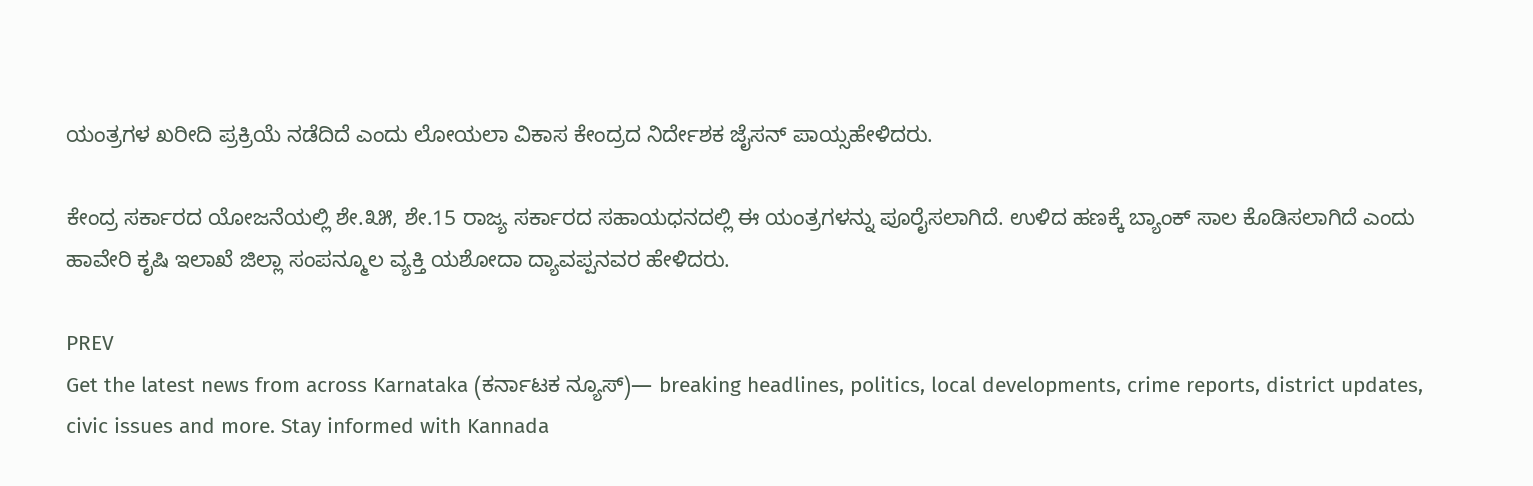ಯಂತ್ರಗಳ ಖರೀದಿ ಪ್ರಕ್ರಿಯೆ ನಡೆದಿದೆ ಎಂದು ಲೋಯಲಾ ವಿಕಾಸ ಕೇಂದ್ರದ ನಿರ್ದೇಶಕ ಜೈಸನ್ ಪಾಯ್ಸಹೇಳಿದರು.

ಕೇಂದ್ರ ಸರ್ಕಾರದ ಯೋಜನೆಯಲ್ಲಿ ಶೇ.೩೫, ಶೇ.15 ರಾಜ್ಯ ಸರ್ಕಾರದ ಸಹಾಯಧನದಲ್ಲಿ ಈ ಯಂತ್ರಗಳನ್ನು ಪೂರೈಸಲಾಗಿದೆ. ಉಳಿದ ಹಣಕ್ಕೆ ಬ್ಯಾಂಕ್ ಸಾಲ ಕೊಡಿಸಲಾಗಿದೆ ಎಂದು ಹಾವೇರಿ ಕೃಷಿ ಇಲಾಖೆ ಜಿಲ್ಲಾ ಸಂಪನ್ಮೂಲ ವ್ಯಕ್ತಿ ಯಶೋದಾ ದ್ಯಾವಪ್ಪನವರ ಹೇಳಿದರು.

PREV
Get the latest news from across Karnataka (ಕರ್ನಾಟಕ ನ್ಯೂಸ್)— breaking headlines, politics, local developments, crime reports, district updates, civic issues and more. Stay informed with Kannada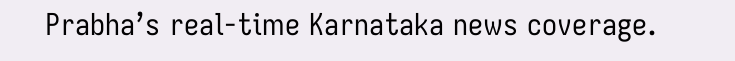Prabha’s real‑time Karnataka news coverage.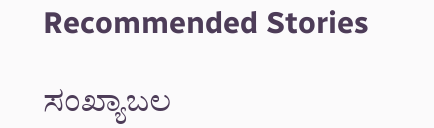Recommended Stories

ಸಂಖ್ಯಾಬಲ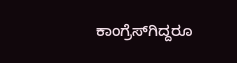ಕಾಂಗ್ರೆಸ್‌ಗಿದ್ದರೂ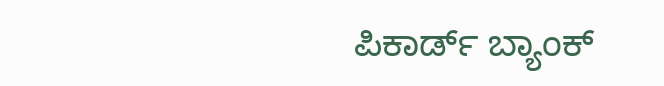ಪಿಕಾರ್ಡ್ ಬ್ಯಾಂಕ್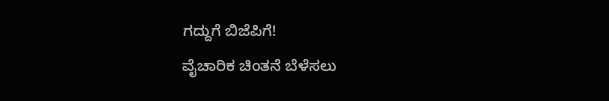ಗದ್ದುಗೆ ಬಿಜೆಪಿಗೆ!
ವೈಚಾರಿಕ ಚಿಂತನೆ ಬೆಳೆಸಲು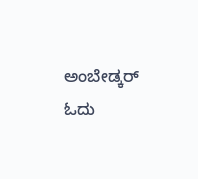ಅಂಬೇಡ್ಕರ್ ಓದು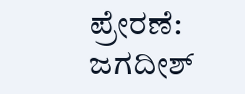ಪ್ರೇರಣೆ: ಜಗದೀಶ್